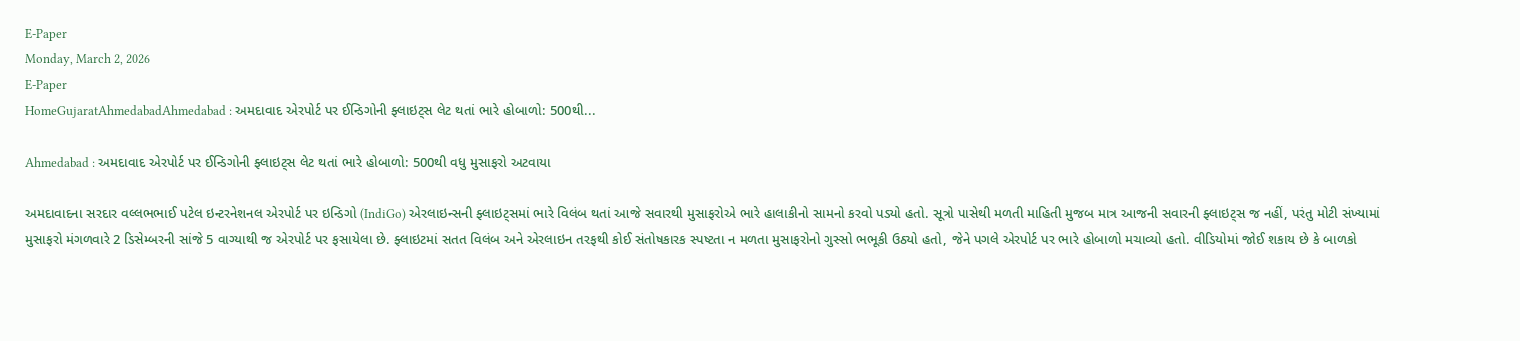E-Paper
Monday, March 2, 2026
E-Paper
HomeGujaratAhmedabadAhmedabad : અમદાવાદ એરપોર્ટ પર ઈન્ડિગોની ફ્લાઇટ્સ લેટ થતાં ભારે હોબાળો: 500થી...

Ahmedabad : અમદાવાદ એરપોર્ટ પર ઈન્ડિગોની ફ્લાઇટ્સ લેટ થતાં ભારે હોબાળો: 500થી વધુ મુસાફરો અટવાયા

અમદાવાદના સરદાર વલ્લભભાઈ પટેલ ઇન્ટરનેશનલ એરપોર્ટ પર ઇન્ડિગો (IndiGo) એરલાઇન્સની ફ્લાઇટ્સમાં ભારે વિલંબ થતાં આજે સવારથી મુસાફરોએ ભારે હાલાકીનો સામનો કરવો પડ્યો હતો. સૂત્રો પાસેથી મળતી માહિતી મુજબ માત્ર આજની સવારની ફ્લાઇટ્સ જ નહીં, પરંતુ મોટી સંખ્યામાં મુસાફરો મંગળવારે 2 ડિસેમ્બરની સાંજે 5 વાગ્યાથી જ એરપોર્ટ પર ફસાયેલા છે. ફ્લાઇટમાં સતત વિલંબ અને એરલાઇન તરફથી કોઈ સંતોષકારક સ્પષ્ટતા ન મળતા મુસાફરોનો ગુસ્સો ભભૂકી ઉઠ્યો હતો, જેને પગલે એરપોર્ટ પર ભારે હોબાળો મચાવ્યો હતો. વીડિયોમાં જોઈ શકાય છે કે બાળકો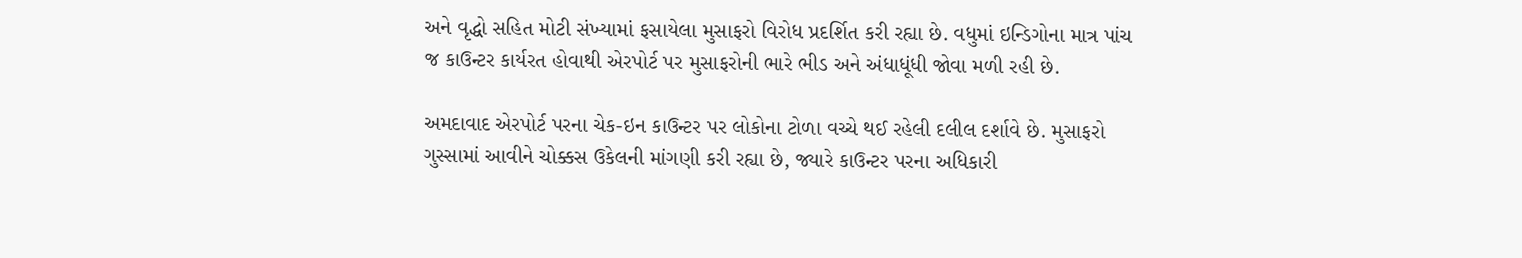અને વૃદ્ધો સહિત મોટી સંખ્યામાં ફસાયેલા મુસાફરો વિરોધ પ્રદર્શિત કરી રહ્યા છે. વધુમાં ઇન્ડિગોના માત્ર પાંચ જ કાઉન્ટર કાર્યરત હોવાથી એરપોર્ટ પર મુસાફરોની ભારે ભીડ અને અંધાધૂંધી જોવા મળી રહી છે.

અમદાવાદ એરપોર્ટ પરના ચેક-ઇન કાઉન્ટર પર લોકોના ટોળા વચ્ચે થઈ રહેલી દલીલ દર્શાવે છે. મુસાફરો ગુસ્સામાં આવીને ચોક્કસ ઉકેલની માંગણી કરી રહ્યા છે, જ્યારે કાઉન્ટર પરના અધિકારી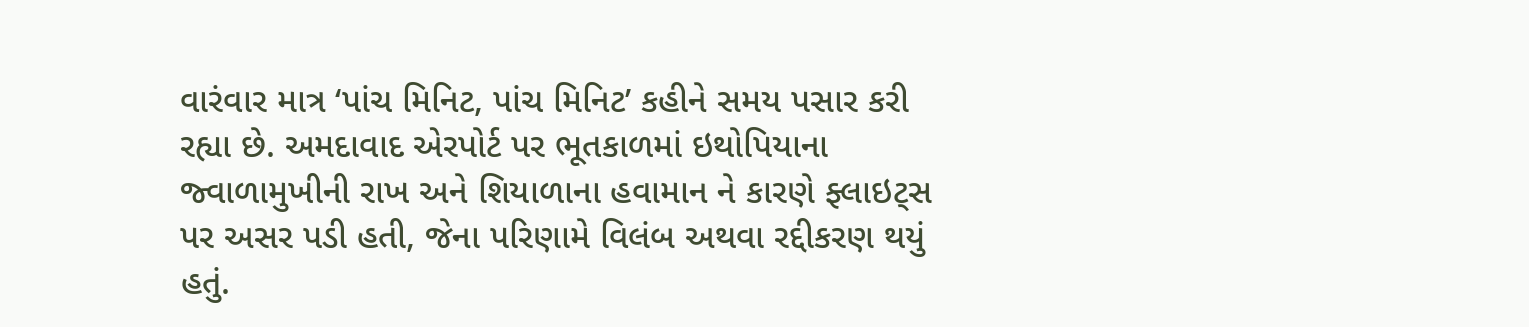વારંવાર માત્ર ‘પાંચ મિનિટ, પાંચ મિનિટ’ કહીને સમય પસાર કરી રહ્યા છે. અમદાવાદ એરપોર્ટ પર ભૂતકાળમાં ઇથોપિયાના જ્વાળામુખીની રાખ અને શિયાળાના હવામાન ને કારણે ફ્લાઇટ્સ પર અસર પડી હતી, જેના પરિણામે વિલંબ અથવા રદ્દીકરણ થયું હતું.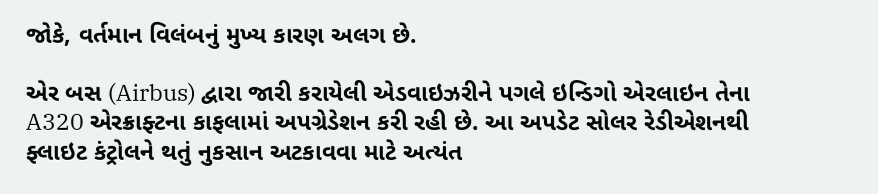જોકે, વર્તમાન વિલંબનું મુખ્ય કારણ અલગ છે.

એર બસ (Airbus) દ્વારા જારી કરાયેલી એડવાઇઝરીને પગલે ઇન્ડિગો એરલાઇન તેના A320 એરક્રાફ્ટના કાફલામાં અપગ્રેડેશન કરી રહી છે. આ અપડેટ સોલર રેડીએશનથી ફ્લાઇટ કંટ્રોલને થતું નુકસાન અટકાવવા માટે અત્યંત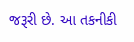જરૂરી છે. આ તકનીકી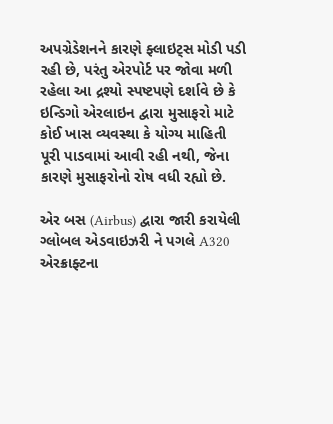અપગ્રેડેશનને કારણે ફ્લાઇટ્સ મોડી પડી રહી છે, પરંતુ એરપોર્ટ પર જોવા મળી રહેલા આ દ્રશ્યો સ્પષ્ટપણે દર્શાવે છે કે ઇન્ડિગો એરલાઇન દ્વારા મુસાફરો માટે કોઈ ખાસ વ્યવસ્થા કે યોગ્ય માહિતી પૂરી પાડવામાં આવી રહી નથી, જેના કારણે મુસાફરોનો રોષ વધી રહ્યો છે.

એર બસ (Airbus) દ્વારા જારી કરાયેલી ગ્લોબલ એડવાઇઝરી ને પગલે A320 એરક્રાફ્ટના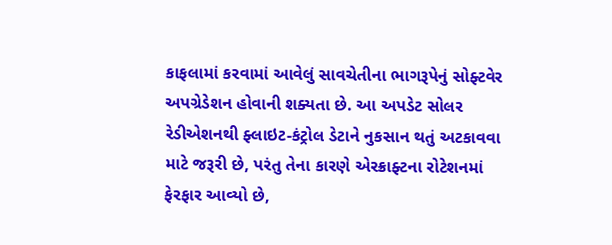કાફલામાં કરવામાં આવેલું સાવચેતીના ભાગરૂપેનું સોફ્ટવેર અપગ્રેડેશન હોવાની શક્યતા છે. આ અપડેટ સોલર રેડીએશનથી ફ્લાઇટ-કંટ્રોલ ડેટાને નુકસાન થતું અટકાવવા માટે જરૂરી છે, પરંતુ તેના કારણે એરક્રાફ્ટના રોટેશનમાં ફેરફાર આવ્યો છે,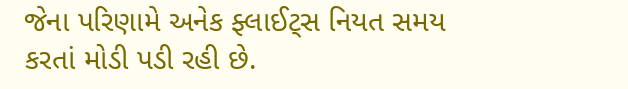જેના પરિણામે અનેક ફ્લાઈટ્સ નિયત સમય કરતાં મોડી પડી રહી છે.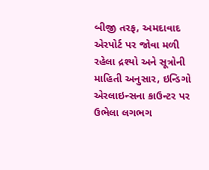બીજી તરફ, અમદાવાદ એરપોર્ટ પર જોવા મળી રહેલા દ્રશ્યો અને સૂત્રોની માહિતી અનુસાર, ઇન્ડિગો એરલાઇન્સના કાઉન્ટર પર ઉભેલા લગભગ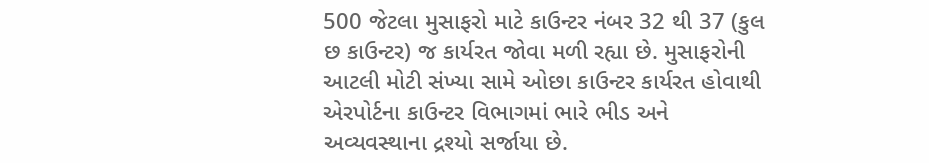500 જેટલા મુસાફરો માટે કાઉન્ટર નંબર 32 થી 37 (કુલ છ કાઉન્ટર) જ કાર્યરત જોવા મળી રહ્યા છે. મુસાફરોની આટલી મોટી સંખ્યા સામે ઓછા કાઉન્ટર કાર્યરત હોવાથી એરપોર્ટના કાઉન્ટર વિભાગમાં ભારે ભીડ અને અવ્યવસ્થાના દ્રશ્યો સર્જાયા છે.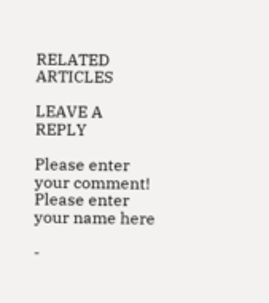RELATED ARTICLES

LEAVE A REPLY

Please enter your comment!
Please enter your name here

-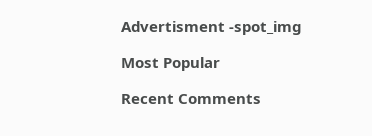Advertisment -spot_img

Most Popular

Recent Comments